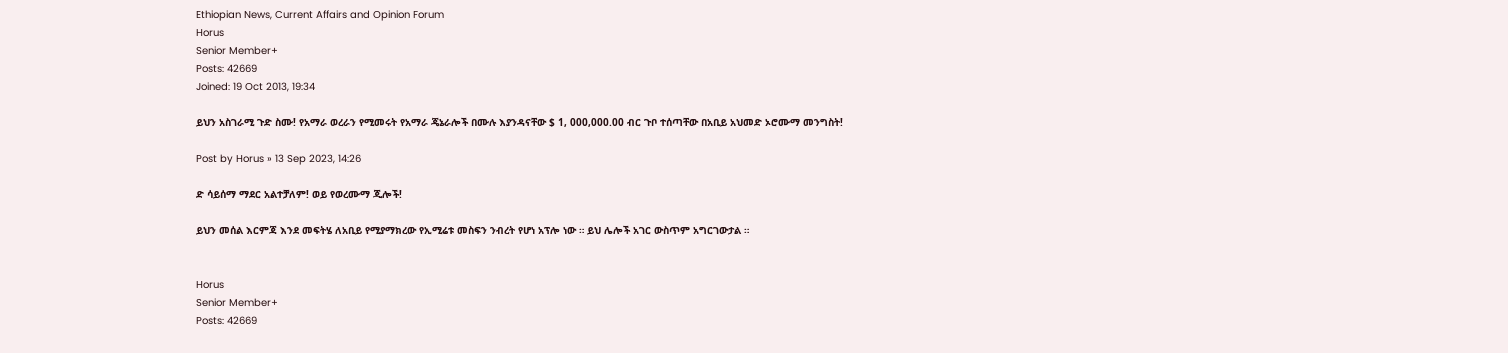Ethiopian News, Current Affairs and Opinion Forum
Horus
Senior Member+
Posts: 42669
Joined: 19 Oct 2013, 19:34

ይህን አስገራሚ ጉድ ስሙ! የአማራ ወረራን የሚመሩት የአማራ ጄኔራሎች በሙሉ እያንዳናቸው $ 1, 000,000.00 ብር ጉቦ ተሰጣቸው በአቢይ አህመድ ኦሮሙማ መንግስት!

Post by Horus » 13 Sep 2023, 14:26

ድ ሳይሰማ ማደር አልተቻለም! ወይ የወረሙማ ጂሎች!

ይህን መሰል እርምጃ እንደ መፍትሄ ለአቢይ የሚያማክረው የኢሚሬቱ መስፍን ንብረት የሆነ አፕሎ ነው ። ይህ ሌሎች አገር ውስጥም አግርገውታል ።


Horus
Senior Member+
Posts: 42669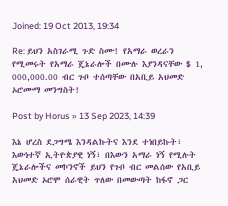Joined: 19 Oct 2013, 19:34

Re: ይህን አስገራሚ ጉድ ስሙ! የአማራ ወረራን የሚመሩት የአማራ ጄኔራሎች በሙሉ እያንዳናቸው $ 1, 000,000.00 ብር ጉቦ ተሰጣቸው በአቢይ አህመድ ኦሮሙማ መንግስት!

Post by Horus » 13 Sep 2023, 14:39

እኔ ሆረስ ደጋግሜ እንዳልኩትና እንደ ተነበይኩት፣ እውነተኛ ኢትዮጵያዊ ነኝ፣ በእውን አማራ ነኝ የሚሉት ጄኔራሎችና መኮንኖች ይህን የጉቦ ብር መልሰው የአቢይ አህመድ ኦሮሞ ሰራዊት ጥለው በመውጣት ከፋኖ ጋር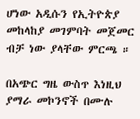ሆነው አዲሱን የኢትዮጵያ መከላከያ መገምባት መጀመር ብቻ ነው ያላቸው ምርጫ ።

በአጭር ግዜ ውስጥ እነዚህ ያማራ መኮንኖች በሙሉ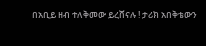በአቢይ ዘብ ተለቅመው ይረሸናሉ ! ታሪክ አበቅቴውን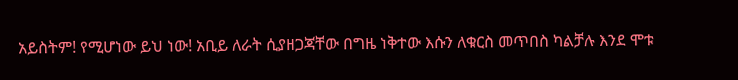አይስትም! የሚሆነው ይህ ነው! አቢይ ለራት ሲያዘጋጃቸው በግዜ ነቅተው እሱን ለቁርስ መጥበስ ካልቻሉ እንደ ሞቱ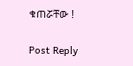ቁጠሯቸው !

Post Reply